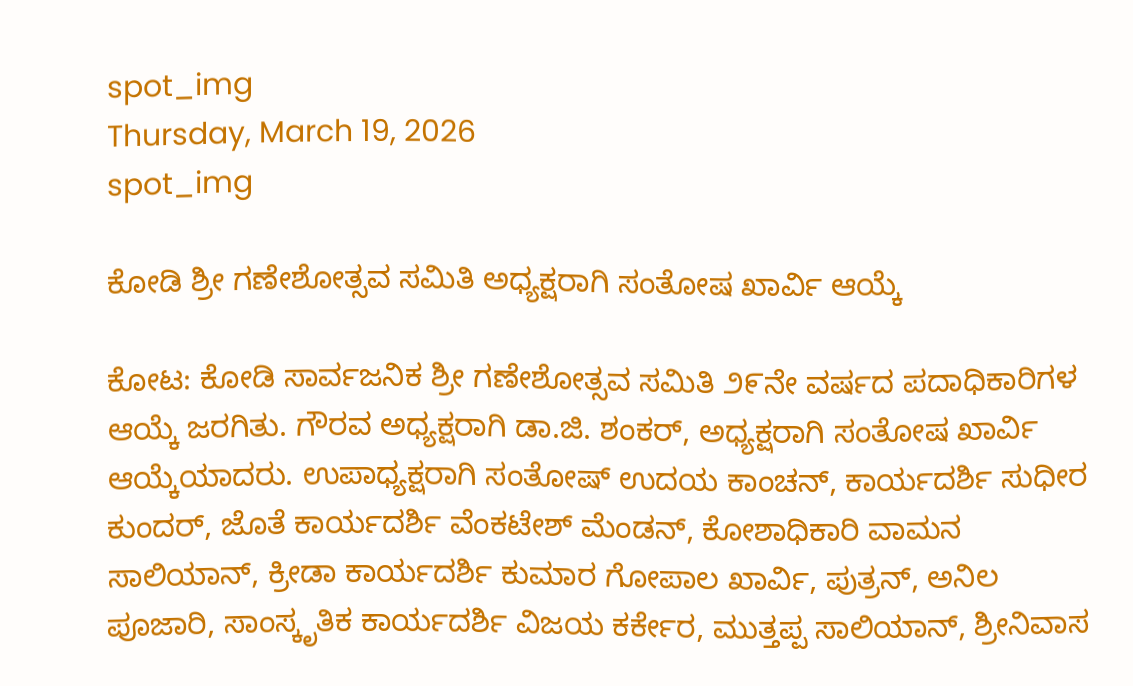spot_img
Thursday, March 19, 2026
spot_img

ಕೋಡಿ ಶ್ರೀ ಗಣೇಶೋತ್ಸವ ಸಮಿತಿ ಅಧ್ಯಕ್ಷರಾಗಿ ಸಂತೋಷ ಖಾರ್ವಿ ಆಯ್ಕೆ

ಕೋಟ: ಕೋಡಿ ಸಾರ್ವಜನಿಕ ಶ್ರೀ ಗಣೇಶೋತ್ಸವ ಸಮಿತಿ ೨೯ನೇ ವರ್ಷದ ಪದಾಧಿಕಾರಿಗಳ ಆಯ್ಕೆ ಜರಗಿತು. ಗೌರವ ಅಧ್ಯಕ್ಷರಾಗಿ ಡಾ.ಜಿ. ಶಂಕರ್, ಅಧ್ಯಕ್ಷರಾಗಿ ಸಂತೋಷ ಖಾರ್ವಿ ಆಯ್ಕೆಯಾದರು. ಉಪಾಧ್ಯಕ್ಷರಾಗಿ ಸಂತೋಷ್ ಉದಯ ಕಾಂಚನ್, ಕಾರ್ಯದರ್ಶಿ ಸುಧೀರ ಕುಂದರ್, ಜೊತೆ ಕಾರ್ಯದರ್ಶಿ ವೆಂಕಟೇಶ್ ಮೆಂಡನ್, ಕೋಶಾಧಿಕಾರಿ ವಾಮನ ಸಾಲಿಯಾನ್, ಕ್ರೀಡಾ ಕಾರ್ಯದರ್ಶಿ ಕುಮಾರ ಗೋಪಾಲ ಖಾರ್ವಿ, ಪುತ್ರನ್, ಅನಿಲ ಪೂಜಾರಿ, ಸಾಂಸ್ಕೃತಿಕ ಕಾರ್ಯದರ್ಶಿ ವಿಜಯ ಕರ್ಕೇರ, ಮುತ್ತಪ್ಪ ಸಾಲಿಯಾನ್, ಶ್ರೀನಿವಾಸ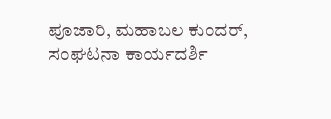ಪೂಜಾರಿ, ಮಹಾಬಲ ಕುಂದರ್, ಸಂಘಟನಾ ಕಾರ್ಯದರ್ಶಿ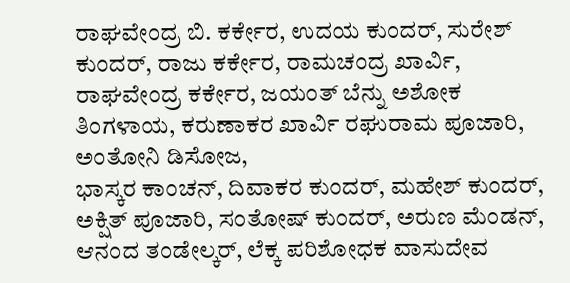ರಾಘವೇಂದ್ರ ಬಿ. ಕರ್ಕೇರ, ಉದಯ ಕುಂದರ್, ಸುರೇಶ್ ಕುಂದರ್, ರಾಜು ಕರ್ಕೇರ, ರಾಮಚಂದ್ರ ಖಾರ್ವಿ, ರಾಘವೇಂದ್ರ ಕರ್ಕೇರ, ಜಯಂತ್ ಬೆನ್ನು ಅಶೋಕ ತಿಂಗಳಾಯ, ಕರುಣಾಕರ ಖಾರ್ವಿ ರಘುರಾಮ ಪೂಜಾರಿ, ಅಂತೋನಿ ಡಿಸೋಜ,
ಭಾಸ್ಕರ ಕಾಂಚನ್, ದಿವಾಕರ ಕುಂದರ್, ಮಹೇಶ್ ಕುಂದರ್, ಅಕ್ಷಿತ್ ಪೂಜಾರಿ, ಸಂತೋಷ್ ಕುಂದರ್, ಅರುಣ ಮೆಂಡನ್, ಆನಂದ ತಂಡೇಲ್ಕರ್, ಲೆಕ್ಕ ಪರಿಶೋಧಕ ವಾಸುದೇವ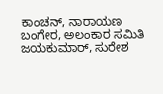ಕಾಂಚನ್, ನಾರಾಯಣ ಬಂಗೇರ, ಅಲಂಕಾರ ಸಮಿತಿ ಜಯಕುಮಾರ್, ಸುರೇಶ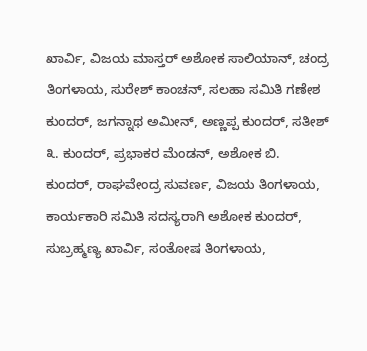ಖಾರ್ವಿ, ವಿಜಯ ಮಾಸ್ತರ್ ಅಶೋಕ ಸಾಲಿಯಾನ್, ಚಂದ್ರ ತಿಂಗಳಾಯ, ಸುರೇಶ್ ಕಾಂಚನ್, ಸಲಹಾ ಸಮಿತಿ ಗಣೇಶ ಕುಂದರ್, ಜಗನ್ನಾಥ ಅಮೀನ್, ಅಣ್ಣಪ್ಪ ಕುಂದರ್, ಸತೀಶ್ ೩. ಕುಂದರ್, ಪ್ರಭಾಕರ ಮೆಂಡನ್, ಅಶೋಕ ಬಿ. ಕುಂದರ್, ರಾಘವೇಂದ್ರ ಸುವರ್ಣ, ವಿಜಯ ತಿಂಗಳಾಯ, ಕಾರ್ಯಕಾರಿ ಸಮಿತಿ ಸದಸ್ಯರಾಗಿ ಅಶೋಕ ಕುಂದರ್, ಸುಬ್ರಹ್ಮಣ್ಯ ಖಾರ್ವಿ, ಸಂತೋಷ ತಿಂಗಳಾಯ,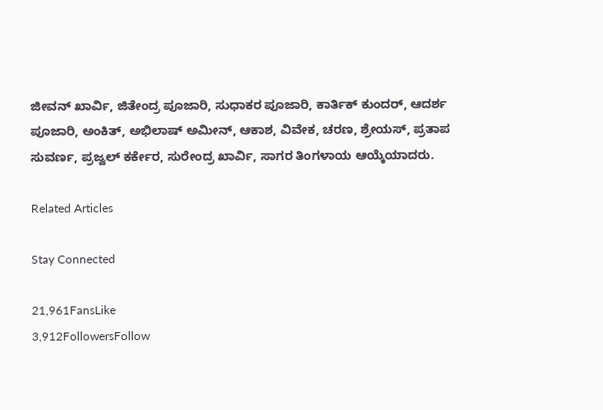ಜೀವನ್ ಖಾರ್ವಿ, ಜಿತೇಂದ್ರ ಪೂಜಾರಿ, ಸುಧಾಕರ ಪೂಜಾರಿ, ಕಾರ್ತಿಕ್ ಕುಂದರ್, ಆದರ್ಶ ಪೂಜಾರಿ, ಅಂಕಿತ್, ಅಭಿಲಾಷ್ ಅಮೀನ್, ಆಕಾಶ, ವಿವೇಕ, ಚರಣ, ಶ್ರೇಯಸ್, ಪ್ರತಾಪ ಸುವರ್ಣ, ಪ್ರಜ್ವಲ್ ಕರ್ಕೇರ, ಸುರೇಂದ್ರ ಖಾರ್ವಿ, ಸಾಗರ ತಿಂಗಳಾಯ ಆಯ್ಕೆಯಾದರು.

Related Articles

Stay Connected

21,961FansLike
3,912FollowersFollow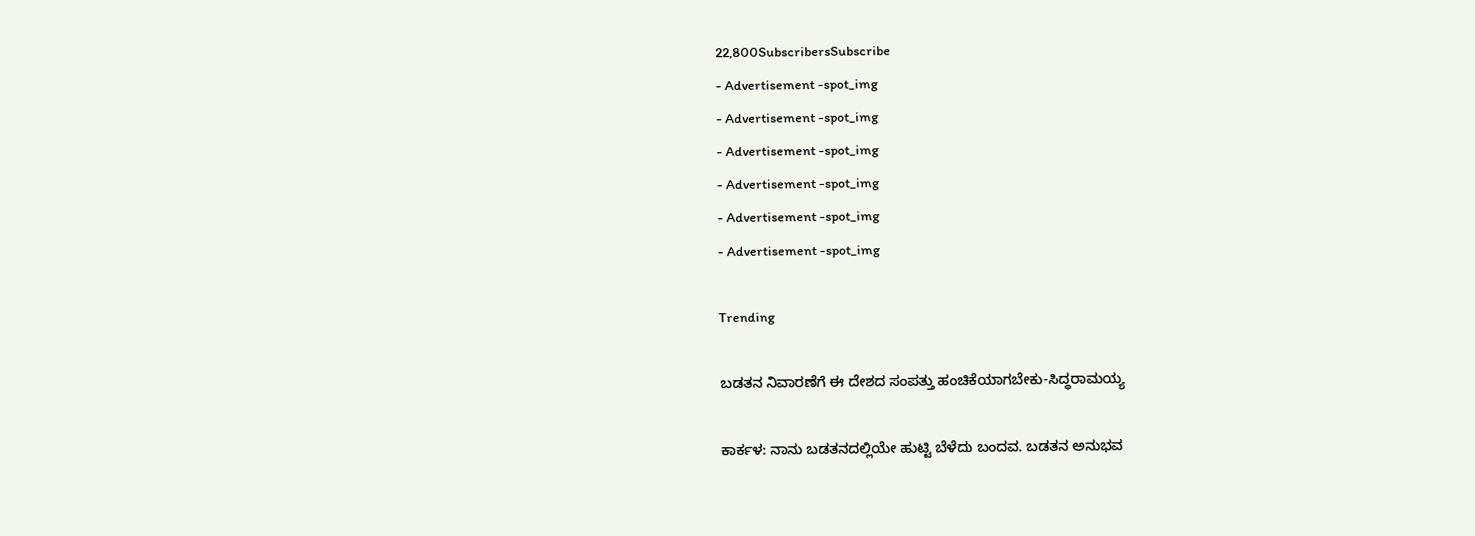22,800SubscribersSubscribe
- Advertisement -spot_img
- Advertisement -spot_img
- Advertisement -spot_img
- Advertisement -spot_img
- Advertisement -spot_img
- Advertisement -spot_img

Trending

ಬಡತನ ನಿವಾರಣೆಗೆ ಈ ದೇಶದ ಸಂಪತ್ತು ಹಂಚಿಕೆಯಾಗಬೇಕು-ಸಿದ್ಧರಾಮಯ್ಯ

ಕಾರ್ಕಳ: ನಾನು ಬಡತನದಲ್ಲಿಯೇ ಹುಟ್ಟಿ ಬೆಳೆದು ಬಂದವ. ಬಡತನ ಅನುಭವ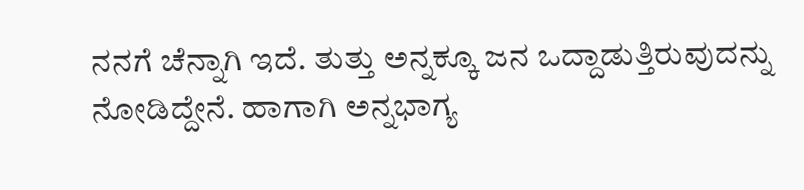ನನಗೆ ಚೆನ್ನಾಗಿ ಇದೆ. ತುತ್ತು ಅನ್ನಕ್ಕೂ ಜನ ಒದ್ದಾಡುತ್ತಿರುವುದನ್ನು ನೋಡಿದ್ದೇನೆ. ಹಾಗಾಗಿ ಅನ್ನಭಾಗ್ಯ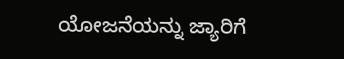ಯೋಜನೆಯನ್ನು ಜ್ಯಾರಿಗೆ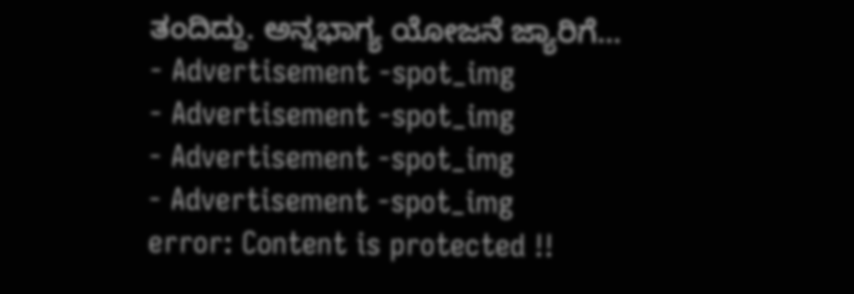ತಂದಿದ್ದು. ಅನ್ನಭಾಗ್ಯ ಯೋಜನೆ ಜ್ಯಾರಿಗೆ...
- Advertisement -spot_img
- Advertisement -spot_img
- Advertisement -spot_img
- Advertisement -spot_img
error: Content is protected !!